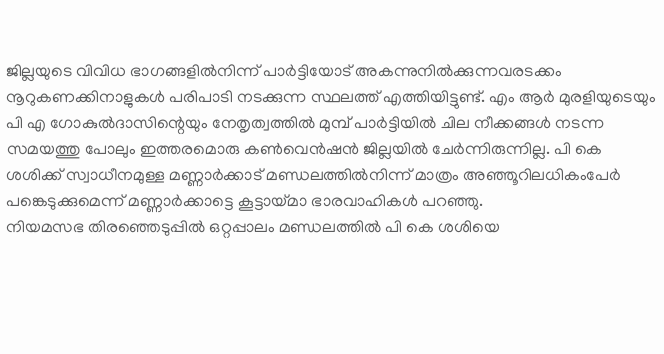ജില്ലയുടെ വിവിധ ഭാഗങ്ങളിൽനിന്ന് പാർട്ടിയോട് അകന്നുനിൽക്കുന്നവരടക്കം നൂറുകണക്കിനാളുകൾ പരിപാടി നടക്കുന്ന സ്ഥലത്ത് എത്തിയിട്ടുണ്ട്. എം ആർ മുരളിയുടെയും പി എ ഗോകുൽദാസിന്റെയും നേതൃത്വത്തിൽ മുമ്പ് പാർട്ടിയിൽ ചില നീക്കങ്ങൾ നടന്ന സമയത്തു പോലും ഇത്തരമൊരു കൺവെൻഷൻ ജില്ലയിൽ ചേർന്നിരുന്നില്ല. പി കെ ശശിക്ക് സ്വാധീനമുള്ള മണ്ണാർക്കാട് മണ്ഡലത്തിൽനിന്ന് മാത്രം അഞ്ഞൂറിലധികംപേർ പങ്കെടുക്കുമെന്ന് മണ്ണാർക്കാട്ടെ കൂട്ടായ്മാ ഭാരവാഹികൾ പറഞ്ഞു.
നിയമസഭ തിരഞ്ഞെടുപ്പിൽ ഒറ്റപ്പാലം മണ്ഡലത്തിൽ പി കെ ശശിയെ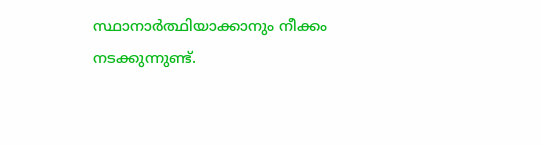സ്ഥാനാർത്ഥിയാക്കാനും നീക്കം നടക്കുന്നുണ്ട്.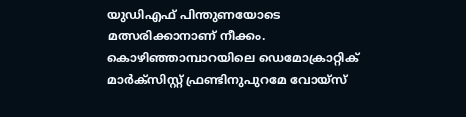യുഡിഎഫ് പിന്തുണയോടെ മത്സരിക്കാനാണ് നീക്കം. കൊഴിഞ്ഞാമ്പാറയിലെ ഡെമോക്രാറ്റിക് മാർക്സിസ്റ്റ് ഫ്രണ്ടിനുപുറമേ വോയ്സ്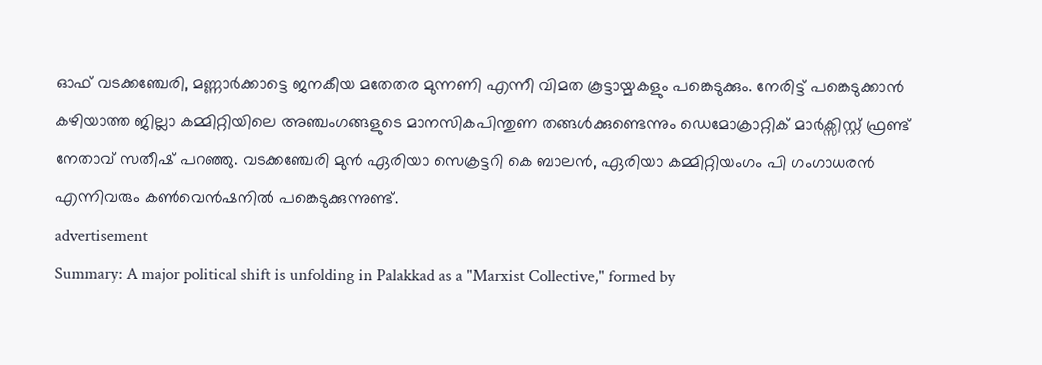ഓഫ് വടക്കഞ്ചേരി, മണ്ണാർക്കാട്ടെ ജനകീയ മതേതര മുന്നണി എന്നീ വിമത കൂട്ടായ്മകളും പങ്കെടുക്കും. നേരിട്ട് പങ്കെടുക്കാൻ കഴിയാത്ത ജില്ലാ കമ്മിറ്റിയിലെ അഞ്ചംഗങ്ങളുടെ മാനസികപിന്തുണ തങ്ങൾക്കുണ്ടെന്നും ഡെമോക്രാറ്റിക് മാർക്സിസ്റ്റ് ഫ്രണ്ട് നേതാവ് സതീഷ് പറഞ്ഞു. വടക്കഞ്ചേരി മുൻ ഏരിയാ സെക്രട്ടറി കെ ബാലൻ, ഏരിയാ കമ്മിറ്റിയംഗം പി ഗംഗാധരൻ എന്നിവരും കൺവെൻഷനിൽ പങ്കെടുക്കുന്നുണ്ട്.
advertisement
Summary: A major political shift is unfolding in Palakkad as a "Marxist Collective," formed by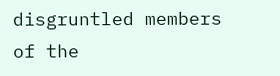disgruntled members of the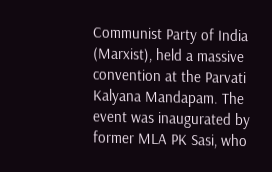Communist Party of India (Marxist), held a massive convention at the Parvati Kalyana Mandapam. The event was inaugurated by former MLA PK Sasi, who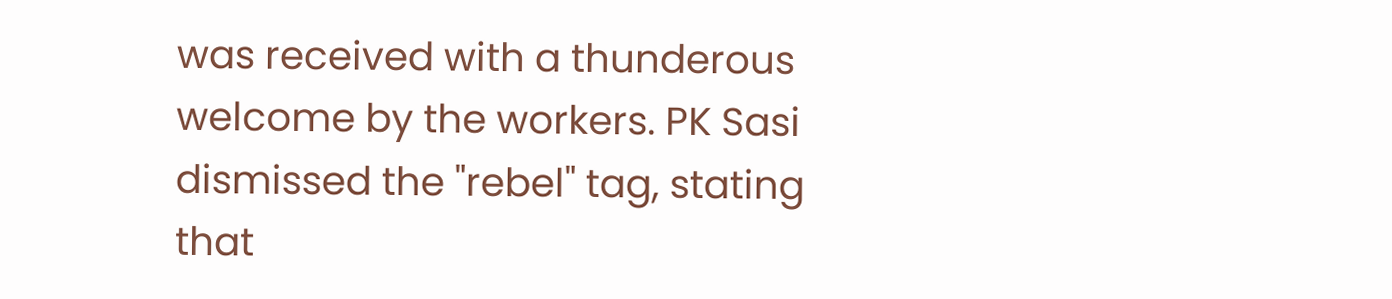was received with a thunderous welcome by the workers. PK Sasi dismissed the "rebel" tag, stating that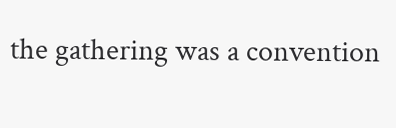the gathering was a convention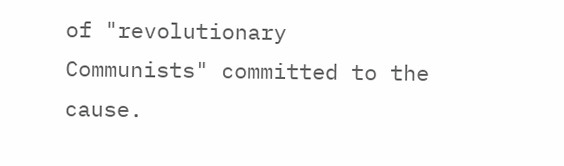of "revolutionary Communists" committed to the cause.